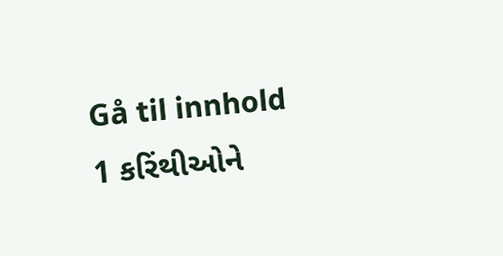Gå til innhold
1 કરિંથીઓને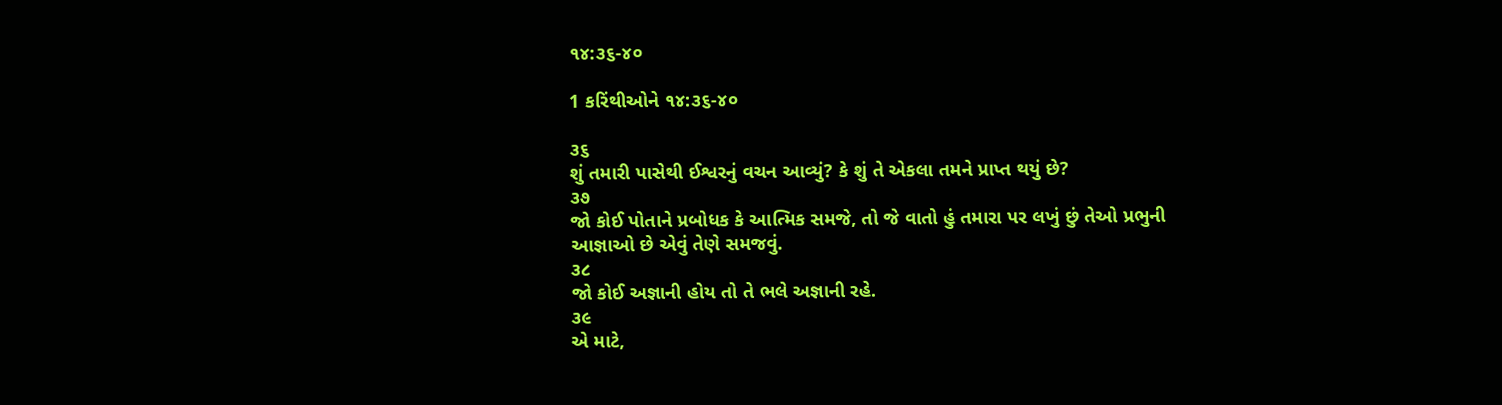૧૪:૩૬-૪૦

1 કરિંથીઓને ૧૪:૩૬-૪૦

૩૬
શું તમારી પાસેથી ઈશ્વરનું વચન આવ્યું? કે શું તે એકલા તમને પ્રાપ્ત થયું છે?
૩૭
જો કોઈ પોતાને પ્રબોધક કે આત્મિક સમજે, તો જે વાતો હું તમારા પર લખું છું તેઓ પ્રભુની આજ્ઞાઓ છે એવું તેણે સમજવું.
૩૮
જો કોઈ અજ્ઞાની હોય તો તે ભલે અજ્ઞાની રહે.
૩૯
એ માટે,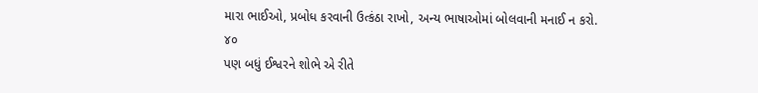મારા ભાઈઓ, પ્રબોધ કરવાની ઉત્કંઠા રાખો, અન્ય ભાષાઓમાં બોલવાની મનાઈ ન કરો.
૪૦
પણ બધું ઈશ્વરને શોભે એ રીતે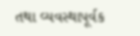તથા વ્યવસ્થાપૂર્વક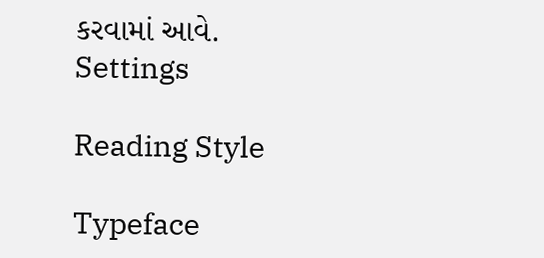કરવામાં આવે.
Settings

Reading Style

Typeface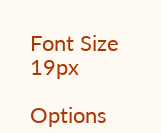Font Size 19px

Options